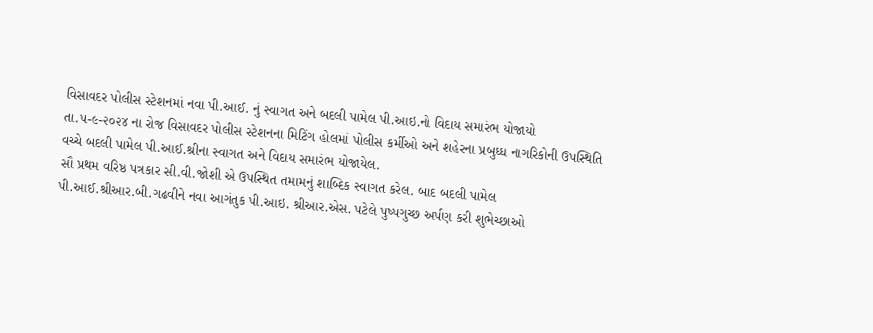વિસાવદર પોલીસ સ્ટેશનમાં નવા પી.આઈ. નું સ્વાગત અને બદલી પામેલ પી.આઇ.નો વિદાય સમારંભ યોજાયો
તા.૫-૯-૨૦૨૪ ના રોજ વિસાવદર પોલીસ સ્ટેશનના મિટિંગ હોલમાં પોલીસ કર્મીઓ અને શહેરના પ્રબુધ્ધ નાગરિકોની ઉપસ્થિતિ વચ્ચે બદલી પામેલ પી.આઈ.શ્રીના સ્વાગત અને વિદાય સમારંભ યોજાયેલ.
સૌ પ્રથમ વરિષ્ઠ પત્રકાર સી.વી.જોશી એ ઉપસ્થિત તમામનું શાબ્દિક સ્વાગત કરેલ. બાદ બદલી પામેલ પી.આઈ.શ્રીઆર.બી.ગઢવીને નવા આગંતુક પી.આઇ. શ્રીઆર.એસ. પટેલે પુષ્પગુચ્છ અર્પણ કરી શુભેચ્છાઓ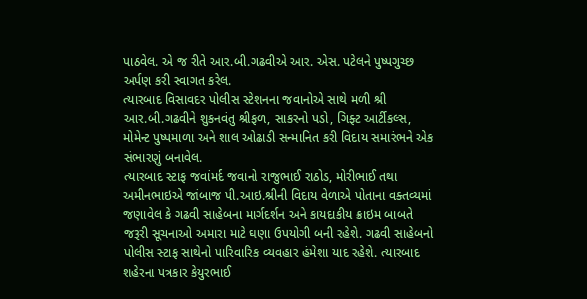પાઠવેલ. એ જ રીતે આર.બી.ગઢવીએ આર. એસ. પટેલને પુષ્પગુચ્છ અર્પણ કરી સ્વાગત કરેલ.
ત્યારબાદ વિસાવદર પોલીસ સ્ટેશનના જવાનોએ સાથે મળી શ્રી આર.બી.ગઢવીને શુકનવંતુ શ્રીફળ, સાકરનો પડો, ગિફ્ટ આર્ટીકલ્સ, મોમેન્ટ પુષ્પમાળા અને શાલ ઓઢાડી સન્માનિત કરી વિદાય સમારંભને એક સંભારણું બનાવેલ.
ત્યારબાદ સ્ટાફ જવાંમર્દ જવાનો રાજુભાઈ રાઠોડ, મોરીભાઈ તથા અમીનભાઇએ જાંબાજ પી.આઇ.શ્રીની વિદાય વેળાએ પોતાના વક્તવ્યમાં જણાવેલ કે ગઢવી સાહેબના માર્ગદર્શન અને કાયદાકીય ક્રાઇમ બાબતે જરૂરી સૂચનાઓ અમારા માટે ઘણા ઉપયોગી બની રહેશે. ગઢવી સાહેબનો પોલીસ સ્ટાફ સાથેનો પારિવારિક વ્યવહાર હંમેશા યાદ રહેશે. ત્યારબાદ શહેરના પત્રકાર કેયુરભાઈ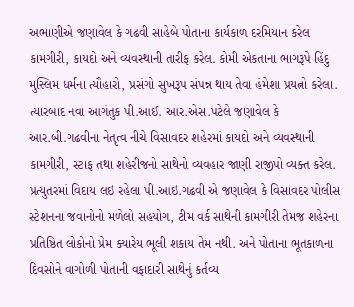અભાણીએ જણાવેલ કે ગઢવી સાહેબે પોતાના કાર્યકાળ દરમિયાન કરેલ કામગીરી, કાયદો અને વ્યવસ્થાની તારીફ કરેલ. કોમી એકતાના ભાગરૂપે હિંદુ મુસ્લિમ ધર્મના ત્યૌહારો, પ્રસંગો સુખરૂપ સંપન્ન થાય તેવા હંમેશા પ્રયત્નો કરેલા.
ત્યારબાદ નવા આગંતુક પી.આઈ. આર.એસ.પટેલે જણાવેલ કે આર.બી.ગઢવીના નેતૃત્વ નીચે વિસાવદર શહેરમાં કાયદો અને વ્યવસ્થાની કામગીરી, સ્ટાફ તથા શહેરીજનો સાથેનો વ્યવહાર જાણી રાજીપો વ્યક્ત કરેલ.
પ્રત્યુતરમાં વિદાય લઇ રહેલા પી.આઇ.ગઢવી એ જણાવેલ કે વિસાવદર પોલીસ સ્ટેશનના જવાનોનો મળેલો સહયોગ, ટીમ વર્ક સાથેની કામગીરી તેમજ શહેરના પ્રતિષ્ઠિત લોકોનો પ્રેમ ક્યારેય ભૂલી શકાય તેમ નથી. અને પોતાના ભૂતકાળના દિવસોને વાગોળી પોતાની વફાદારી સાથેનું કર્તવ્ય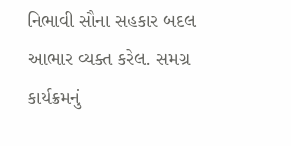નિભાવી સૌના સહકાર બદલ આભાર વ્યક્ત કરેલ. સમગ્ર કાર્યક્રમનું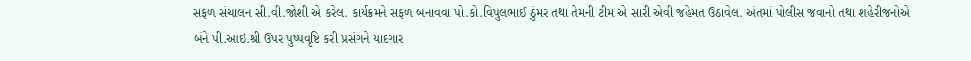સફળ સંચાલન સી.વી.જોશી એ કરેલ. કાર્યક્રમને સફળ બનાવવા પો.કો.વિપુલભાઈ ઠુંમર તથા તેમની ટીમ એ સારી એવી જહેમત ઉઠાવેલ. અંતમાં પોલીસ જવાનો તથા શહેરીજનોએ બંને પી.આઇ.શ્રી ઉપર પુષ્પવૃષ્ટિ કરી પ્રસંગને યાદગાર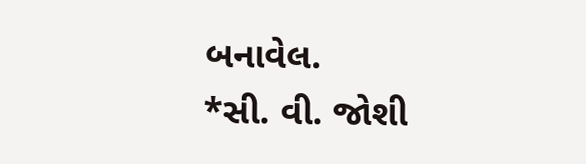બનાવેલ.
*સી. વી. જોશી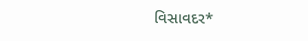વિસાવદર*